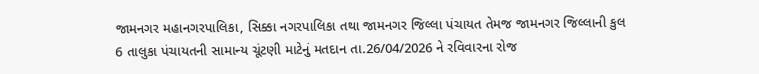જામનગર મહાનગરપાલિકા, સિક્કા નગરપાલિકા તથા જામનગર જિલ્લા પંચાયત તેમજ જામનગર જિલ્લાની કુલ 6 તાલુકા પંચાયતની સામાન્ય ચૂંટણી માટેનું મતદાન તા.26/04/2026 ને રવિવારના રોજ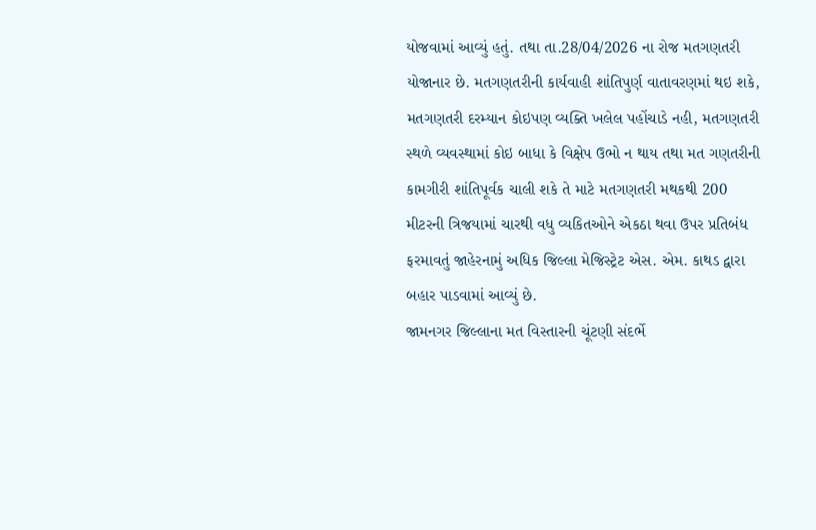યોજવામાં આવ્યું હતું. તથા તા.28/04/2026 ના રોજ મતગણતરી યોજાનાર છે. મતગણતરીની કાર્યવાહી શાંતિપુર્ણ વાતાવરણમાં થઇ શકે, મતગણતરી દરમ્યાન કોઇપણ વ્યક્તિ ખલેલ પહોંચાડે નહી, મતગણતરી સ્થળે વ્યવસ્થામાં કોઇ બાધા કે વિક્ષેપ ઉભો ન થાય તથા મત ગણતરીની કામગીરી શાંતિપૂર્વક ચાલી શકે તે માટે મતગણતરી મથકથી 200 મીટરની ત્રિજયામાં ચારથી વધુ વ્યકિતઓને એકઠા થવા ઉપર પ્રતિબંધ ફરમાવતું જાહેરનામું અધિક જિલ્લા મેજિસ્ટ્રેટ એસ. એમ. કાથડ દ્વારા બહાર પાડવામાં આવ્યું છે.
જામનગર જિલ્લાના મત વિસ્તારની ચૂંટણી સંદર્ભે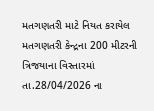મતગણતરી માટે નિયત કરાયેલ મતગણતરી કેન્દ્રના 200 મીટરની ત્રિજયાના વિસ્તારમાં તા.28/04/2026 ના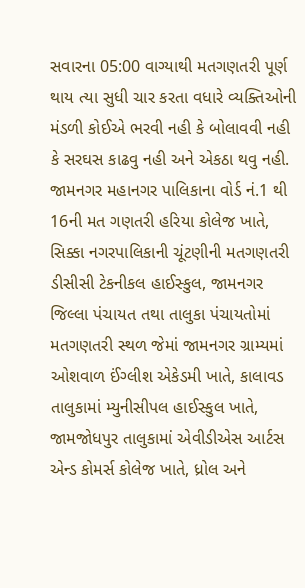સવારના 05:00 વાગ્યાથી મતગણતરી પૂર્ણ થાય ત્યા સુધી ચાર કરતા વધારે વ્યક્તિઓની મંડળી કોઈએ ભરવી નહી કે બોલાવવી નહી કે સરઘસ કાઢવુ નહી અને એકઠા થવુ નહી.
જામનગર મહાનગર પાલિકાના વોર્ડ નં.1 થી 16ની મત ગણતરી હરિયા કોલેજ ખાતે, સિક્કા નગરપાલિકાની ચૂંટણીની મતગણતરી ડીસીસી ટેકનીકલ હાઈસ્કુલ, જામનગર જિલ્લા પંચાયત તથા તાલુકા પંચાયતોમાં મતગણતરી સ્થળ જેમાં જામનગર ગ્રામ્યમાં ઓશવાળ ઈંગ્લીશ એકેડમી ખાતે, કાલાવડ તાલુકામાં મ્યુનીસીપલ હાઈસ્કુલ ખાતે, જામજોધપુર તાલુકામાં એવીડીએસ આર્ટસ એન્ડ કોમર્સ કોલેજ ખાતે, ધ્રોલ અને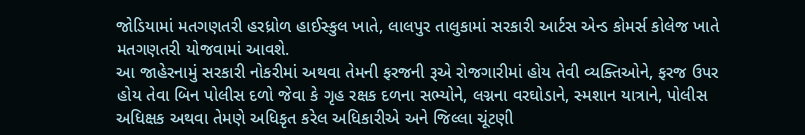જોડિયામાં મતગણતરી હરધ્રોળ હાઈસ્કુલ ખાતે, લાલપુર તાલુકામાં સરકારી આર્ટસ એન્ડ કોમર્સ કોલેજ ખાતે મતગણતરી યોજવામાં આવશે.
આ જાહેરનામું સરકારી નોકરીમાં અથવા તેમની ફરજની રૂએ રોજગારીમાં હોય તેવી વ્યક્તિઓને, ફરજ ઉપર હોય તેવા બિન પોલીસ દળો જેવા કે ગૃહ રક્ષક દળના સભ્યોને, લગ્નના વરઘોડાને, સ્મશાન યાત્રાને, પોલીસ અધિક્ષક અથવા તેમણે અધિકૃત કરેલ અધિકારીએ અને જિલ્લા ચૂંટણી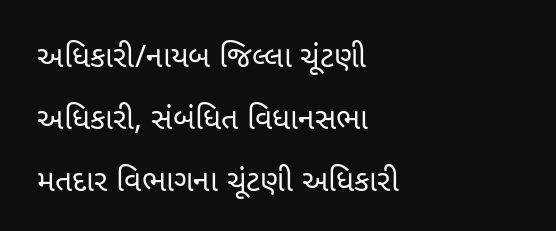અધિકારી/નાયબ જિલ્લા ચૂંટણી અધિકારી, સંબંધિત વિધાનસભા મતદાર વિભાગના ચૂંટણી અધિકારી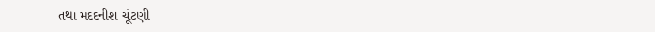તથા મદદનીશ ચૂંટણી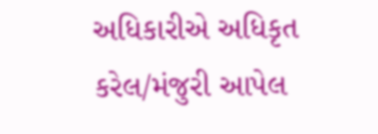અધિકારીએ અધિકૃત કરેલ/મંજુરી આપેલ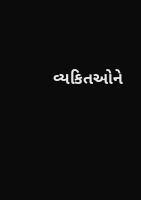વ્યકિતઓને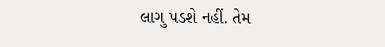લાગુ પડશે નહીં. તેમ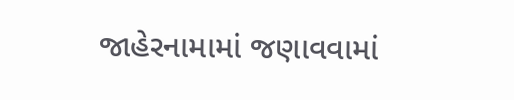જાહેરનામામાં જણાવવામાં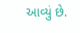આવ્યું છે.